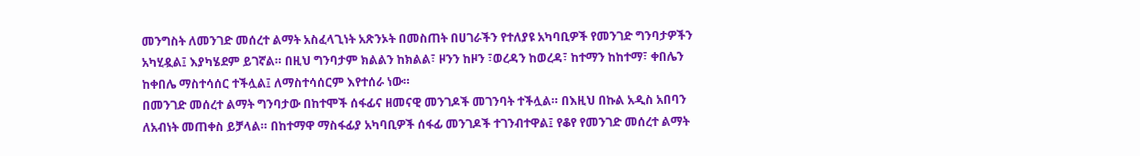መንግስት ለመንገድ መሰረተ ልማት አስፈላጊነት አጽንኦት በመስጠት በሀገራችን የተለያዩ አካባቢዎች የመንገድ ግንባታዎችን አካሂዷል፤ እያካሄደም ይገኛል። በዚህ ግንባታም ክልልን ከክልል፣ ዞንን ከዞን ፣ወረዳን ከወረዳ፣ ከተማን ከከተማ፣ ቀበሌን ከቀበሌ ማስተሳሰር ተችሏል፤ ለማስተሳሰርም እየተሰራ ነው።
በመንገድ መሰረተ ልማት ግንባታው በከተሞች ሰፋፊና ዘመናዊ መንገዶች መገንባት ተችሏል። በእዚህ በኩል አዲስ አበባን ለአብነት መጠቀስ ይቻላል። በከተማዋ ማስፋፊያ አካባቢዎች ሰፋፊ መንገዶች ተገንብተዋል፤ የቆየ የመንገድ መሰረተ ልማት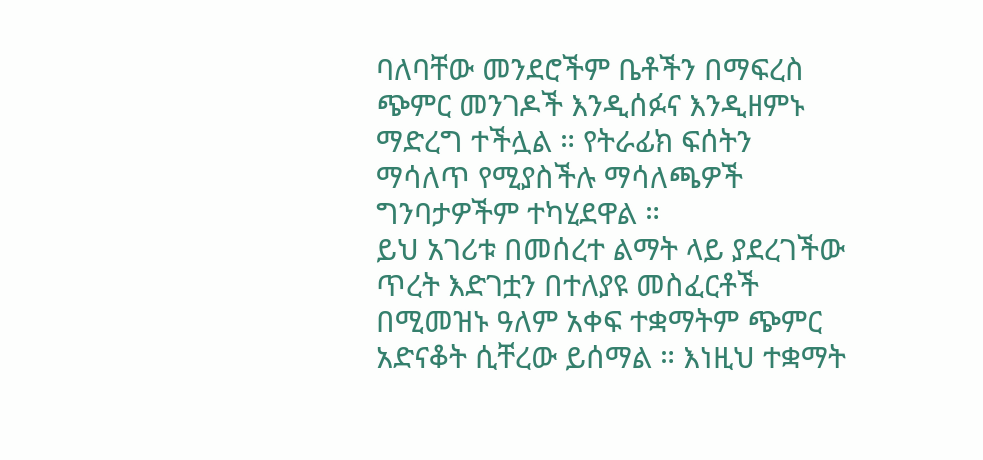ባለባቸው መንደሮችም ቤቶችን በማፍረስ ጭምር መንገዶች እንዲሰፉና እንዲዘምኑ ማድረግ ተችሏል ። የትራፊክ ፍሰትን ማሳለጥ የሚያስችሉ ማሳለጫዎች ግንባታዎችም ተካሂደዋል ።
ይህ አገሪቱ በመሰረተ ልማት ላይ ያደረገችው ጥረት እድገቷን በተለያዩ መስፈርቶች በሚመዝኑ ዓለም አቀፍ ተቋማትም ጭምር አድናቆት ሲቸረው ይሰማል ። እነዚህ ተቋማት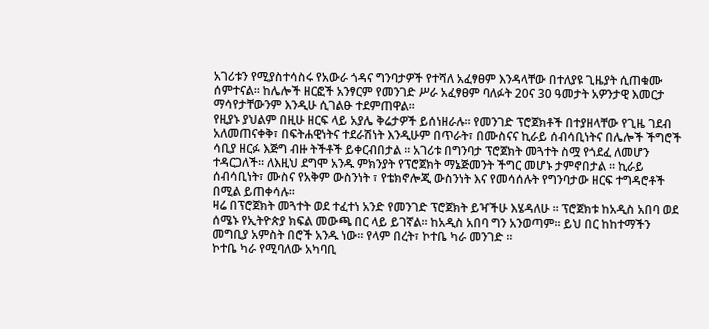አገሪቱን የሚያስተሳስሩ የአውራ ጎዳና ግንባታዎች የተሻለ አፈፃፀም እንዳላቸው በተለያዩ ጊዜያት ሲጠቁሙ ሰምተናል። ከሌሎች ዘርፎች አንፃርም የመንገድ ሥራ አፈፃፀም ባለፉት 20ና 30 ዓመታት አዎንታዊ እመርታ ማሳየታቸውንም እንዲሁ ሲገልፁ ተደምጠዋል።
የዚያኑ ያህልም በዚሁ ዘርፍ ላይ አያሌ ቅሬታዎች ይሰነዘራሉ። የመንገድ ፕሮጀክቶች በተያዘላቸው የጊዜ ገደብ አለመጠናቀቅ፣ በፍትሐዊነትና ተደራሽነት እንዲሁም በጥራት፣ በሙስናና ኪራይ ሰብሳቢነትና በሌሎች ችግሮች ሳቢያ ዘርፉ እጅግ ብዙ ትችቶች ይቀርብበታል ። አገሪቱ በግንባታ ፕሮጀክት መጓተት ስሟ የጎደፈ ለመሆን ተዳርጋለች። ለእዚህ ደግሞ አንዱ ምክንያት የፕሮጀክት ማኔጅመንት ችግር መሆኑ ታምኖበታል ። ኪራይ ሰብሳቢነት፣ ሙስና የአቅም ውስንነት ፣ የቴክኖሎጂ ውስንነት እና የመሳሰሉት የግንባታው ዘርፍ ተግዳሮቶች በሚል ይጠቀሳሉ።
ዛሬ በፕሮጀክት መጓተት ወደ ተፈተነ አንድ የመንገድ ፕሮጀክት ይዣችሁ እሄዳለሁ ። ፕሮጀክቱ ከአዲስ አበባ ወደ ሰሜኑ የኢትዮጵያ ክፍል መውጫ በር ላይ ይገኛል። ከአዲስ አበባ ግን አንወጣም። ይህ በር ከከተማችን መግቢያ አምስት በሮች አንዱ ነው። የላም በረት፣ ኮተቤ ካራ መንገድ ።
ኮተቤ ካራ የሚባለው አካባቢ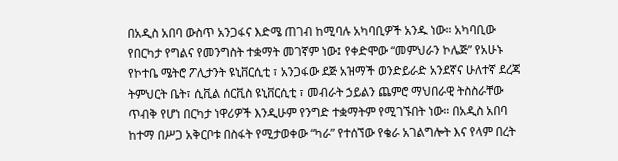በአዲስ አበባ ውስጥ አንጋፋና እድሜ ጠገብ ከሚባሉ አካባቢዎች አንዱ ነው። አካባቢው የበርካታ የግልና የመንግስት ተቋማት መገኛም ነው፤ የቀድሞው “መምህራን ኮሌጅ” የአሁኑ የኮተቤ ሜትሮ ፖሊታንት ዩኒቨርሲቲ ፣ አንጋፋው ደጅ አዝማች ወንድይራድ አንደኛና ሁለተኛ ደረጃ ትምህርት ቤት፣ ሲቪል ሰርቪስ ዩኒቨርሲቲ ፣ መብራት ኃይልን ጨምሮ ማህበራዊ ትስስራቸው ጥብቅ የሆነ በርካታ ነዋሪዎች እንዲሁም የንግድ ተቋማትም የሚገኙበት ነው። በአዲስ አበባ ከተማ በሥጋ አቅርቦቱ በስፋት የሚታወቀው “ካራ” የተሰኘው የቄራ አገልግሎት እና የላም በረት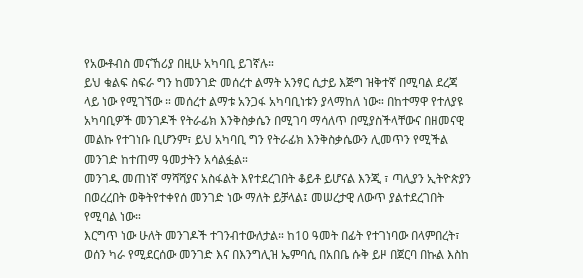የአውቶብስ መናኸሪያ በዚሁ አካባቢ ይገኛሉ።
ይህ ቁልፍ ስፍራ ግን ከመንገድ መሰረተ ልማት አንፃር ሲታይ እጅግ ዝቅተኛ በሚባል ደረጃ ላይ ነው የሚገኘው ። መሰረተ ልማቱ አንጋፋ አካባቢነቱን ያላማከለ ነው። በከተማዋ የተለያዩ አካባቢዎች መንገዶች የትራፊክ እንቅስቃሴን በሚገባ ማሳለጥ በሚያስችላቸውና በዘመናዊ መልኩ የተገነቡ ቢሆንም፣ ይህ አካባቢ ግን የትራፊክ እንቅስቃሴውን ሊመጥን የሚችል መንገድ ከተጠማ ዓመታትን አሳልፏል።
መንገዱ መጠነኛ ማሻሻያና አስፋልት እየተደረገበት ቆይቶ ይሆናል እንጂ ፣ ጣሊያን ኢትዮጵያን በወረረበት ወቅትየተቀየሰ መንገድ ነው ማለት ይቻላል፤ መሠረታዊ ለውጥ ያልተደረገበት የሚባል ነው።
እርግጥ ነው ሁለት መንገዶች ተገንብተውለታል። ከ10 ዓመት በፊት የተገነባው በላምበረት፣ ወሰን ካራ የሚደርሰው መንገድ እና በእንግሊዝ ኤምባሲ በአበቤ ሱቅ ይዞ በጀርባ በኩል እስከ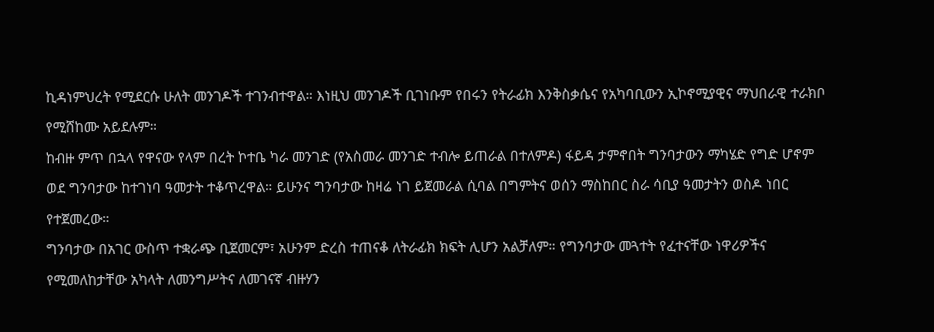ኪዳነምህረት የሚደርሱ ሁለት መንገዶች ተገንብተዋል። እነዚህ መንገዶች ቢገነቡም የበሩን የትራፊክ እንቅስቃሴና የአካባቢውን ኢኮኖሚያዊና ማህበራዊ ተራክቦ የሚሸከሙ አይደሉም።
ከብዙ ምጥ በኋላ የዋናው የላም በረት ኮተቤ ካራ መንገድ (የአስመራ መንገድ ተብሎ ይጠራል በተለምዶ) ፋይዳ ታምኖበት ግንባታውን ማካሄድ የግድ ሆኖም ወደ ግንባታው ከተገነባ ዓመታት ተቆጥረዋል። ይሁንና ግንባታው ከዛሬ ነገ ይጀመራል ሲባል በግምትና ወሰን ማስከበር ስራ ሳቢያ ዓመታትን ወስዶ ነበር የተጀመረው።
ግንባታው በአገር ውስጥ ተቋራጭ ቢጀመርም፣ አሁንም ድረስ ተጠናቆ ለትራፊክ ክፍት ሊሆን አልቻለም። የግንባታው መጓተት የፈተናቸው ነዋሪዎችና የሚመለከታቸው አካላት ለመንግሥትና ለመገናኛ ብዙሃን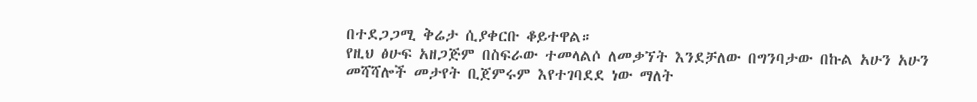በተደጋጋሚ ቅሬታ ሲያቀርቡ ቆይተዋል።
የዚህ ፅሁፍ አዘጋጅም በስፍራው ተመላልሶ ለመቃኘት እንደቻለው በግንባታው በኩል አሁን አሁን መሻሻሎች መታየት ቢጀምሩም እየተገባደደ ነው ማለት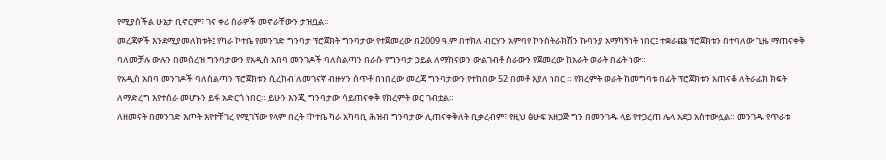የሚያስችል ሁኔታ ቢኖርም፣ ገና ቀሪ ስራዎች መኖራቸውን ታዝቧል።
መረጃዎች እንደሚያመለክቱት፤ የካራ ኮተቤ የመንገድ ግንባታ ፕሮጀክት ግንባታው የተጀመረው በ2009 ዓ.ም በተክለ ብርሃን አምባየ ኮንስትራክሽን ኩባንያ አማካኝነት ነበር፤ ተቋራጩ ፕሮጀክቱን በተባለው ጊዜ ማጠናቀቅ ባለመቻሉ ውሉን በመሰረዝ ግንባታውን የአዲስ አበባ መንገዶች ባለስልጣን በራሱ የግንባታ ኃይል ለማከናወን ውልገብቶ ስራውን የጀመረው ከአራት ወራት በፊት ነው።
የአዲስ አበባ መንገዶች ባለስልጣን ፕሮጀክቱን ሲረከብ ለመገናኛ ብዙሃን ሰጥቶ በነበረው መረጃ ግንባታውን የተከበው 52 በመቶ እያለ ነበር ። የክረምት ወራት ከመግባቱ በፊት ፕሮጀክቱን አጠናቆ ለትራፊክ ክፍት ለማድረግ እየተሰራ መሆኑን ይፋ አድርጎ ነበር። ይሁን እንጂ ግንባታው ሳይጠናቀቅ የክረምት ወር ገብቷል።
ለዘመናት በመንገድ እጦት እየተቸገረ የሚገኘው የላም በረት ፣ኮተቤ ካራ አካባቢ ሕዝብ ግንባታው ሊጠናቀቅለት ቢቃረብም፣ የዚህ ፅሁፍ አዘጋጅ ግን በመንገዱ ላይ የተጋረጠ ሌላ አደጋ አስተውሏል። መንገዱ የጥራቱ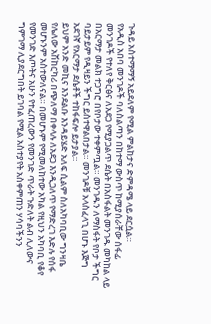ጉዳይ አስተማማኝ አይደለም የሚል ምልከታና ድምዳሜ ላይ ደርሷል።
የአዲስ አበባ መንገዶች ባለስልጣን በከተማ ውስጥ ከሚያሰራቸው ሰፋፊ መንገዶች የተለየ ቅርፅና ለአደጋ የሚያጋልጥ ደሴት በአስፋልት መንገዱ መካከል ላይ በአርማታ መልክ ተጋግሮ በየቦታው ተቀምጧል። መንገዱን ለማስፋት የቦታ ችግር ባይታይም የዲዛይን ችግር ይስተዋልበታል። መንገዶቹ አላስፈላጊ በሆኑ እጅግ አደገኛ የአርማታ ደሴቶች ተከፋፍሎ ይታያል።
ይህም አንድ መኪና እንደልቡ እንዳይሄድ አለፍ ሲልም ስለአካባቢው ግንዛቤ የሌለው አሽከርካሪ በጭለማ በቀላሉ ለአደጋ እንዲጋለጥ የማድረገ እድሉ የሰፋ መሆኑንም አስተውለናል። በመሆኑም የሚመለከተው አካል የዚህን አካባቢ የቆየ የመንገድ እጦትና አሁን የተፈጠረውን የመንገድ ጥራት ጉድለት ልብ ሊለውና ግምገማ ሊያደርግበት ይገባል የሚል አስተያየት አስቀምጠን ሃሳባችንን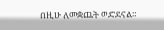በዚሁ ለመቋጨት ወድደናል።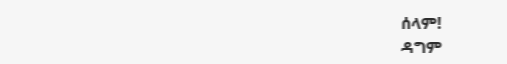ሰላም!
ዳግም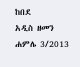ከበደ
አዲስ ዘመን ሐምሌ 3/2013